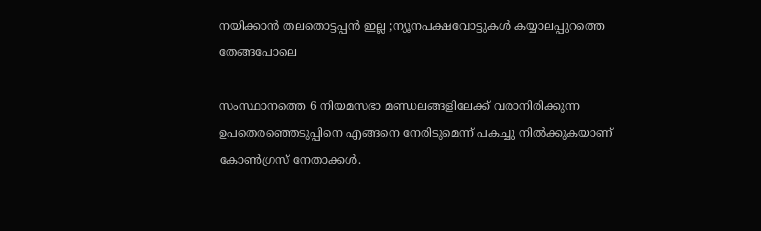നയിക്കാൻ തലതൊട്ടപ്പൻ ഇല്ല ;ന്യൂനപക്ഷവോട്ടുകൾ കയ്യാലപ്പുറത്തെ തേങ്ങപോലെ

സംസ്ഥാനത്തെ 6 നിയമസഭാ മണ്ഡലങ്ങളിലേക്ക് വരാനിരിക്കുന്ന ഉപതെരഞ്ഞെടുപ്പിനെ എങ്ങനെ നേരിടുമെന്ന് പകച്ചു നിൽക്കുകയാണ് കോൺഗ്രസ് നേതാക്കൾ.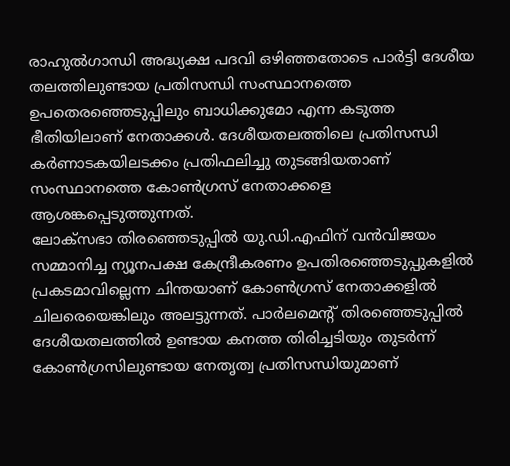രാഹുൽഗാന്ധി അദ്ധ്യക്ഷ പദവി ഒഴിഞ്ഞതോടെ പാർട്ടി ദേശീയ തലത്തിലുണ്ടായ പ്രതിസന്ധി സംസ്ഥാനത്തെ ഉപതെരഞ്ഞെടുപ്പിലും ബാധിക്കുമോ എന്ന കടുത്ത ഭീതിയിലാണ് നേതാക്കൾ. ദേശീയതലത്തിലെ പ്രതിസന്ധി കർണാടകയിലടക്കം പ്രതിഫലിച്ചു തുടങ്ങിയതാണ് സംസ്ഥാനത്തെ കോൺഗ്രസ് നേതാക്കളെ ആശങ്കപ്പെടുത്തുന്നത്.
ലോക്സഭാ തിരഞ്ഞെടുപ്പിൽ യു.ഡി.എഫിന് വൻവിജയം സമ്മാനിച്ച ന്യൂനപക്ഷ കേന്ദ്രീകരണം ഉപതിരഞ്ഞെടുപ്പുകളിൽ പ്രകടമാവില്ലെന്ന ചിന്തയാണ് കോൺഗ്രസ് നേതാക്കളിൽ ചിലരെയെങ്കിലും അലട്ടുന്നത്. പാർലമെന്റ് തിരഞ്ഞെടുപ്പിൽ ദേശീയതലത്തിൽ ഉണ്ടായ കനത്ത തിരിച്ചടിയും തുടർന്ന് കോൺഗ്രസിലുണ്ടായ നേതൃത്വ പ്രതിസന്ധിയുമാണ്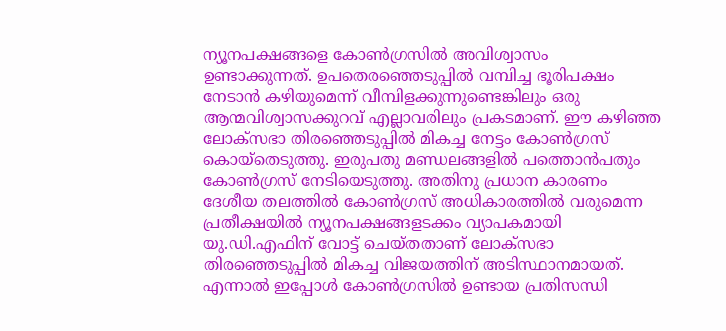ന്യൂനപക്ഷങ്ങളെ കോൺഗ്രസിൽ അവിശ്വാസം ഉണ്ടാക്കുന്നത്. ഉപതെരഞ്ഞെടുപ്പിൽ വമ്പിച്ച ഭൂരിപക്ഷം നേടാൻ കഴിയുമെന്ന് വീമ്പിളക്കുന്നുണ്ടെങ്കിലും ഒരു ആന്മവിശ്വാസക്കുറവ് എല്ലാവരിലും പ്രകടമാണ്. ഈ കഴിഞ്ഞ ലോക്സഭാ തിരഞ്ഞെടുപ്പിൽ മികച്ച നേട്ടം കോൺഗ്രസ് കൊയ്തെടുത്തു. ഇരുപതു മണ്ഡലങ്ങളിൽ പത്തൊൻപതും കോൺഗ്രസ് നേടിയെടുത്തു. അതിനു പ്രധാന കാരണം ദേശീയ തലത്തിൽ കോൺഗ്രസ് അധികാരത്തിൽ വരുമെന്ന പ്രതീക്ഷയിൽ ന്യൂനപക്ഷങ്ങളടക്കം വ്യാപകമായി യു.ഡി.എഫിന് വോട്ട് ചെയ്തതാണ് ലോക്സഭാ തിരഞ്ഞെടുപ്പിൽ മികച്ച വിജയത്തിന് അടിസ്ഥാനമായത്. എന്നാൽ ഇപ്പോൾ കോൺഗ്രസിൽ ഉണ്ടായ പ്രതിസന്ധി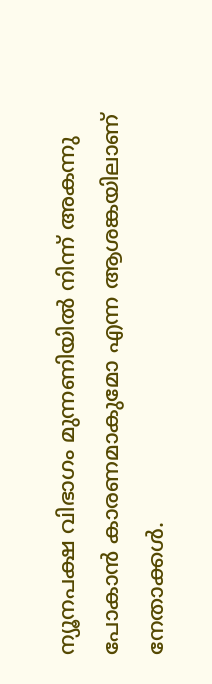ന്യൂനപക്ഷ വിഭാഗം മുന്നണിയിൽ നിന്ന് അകന്നു പോകാൻ കാരണമാകുമോ എന്ന ആശങ്കയിലാണ് നേതാക്കൾ.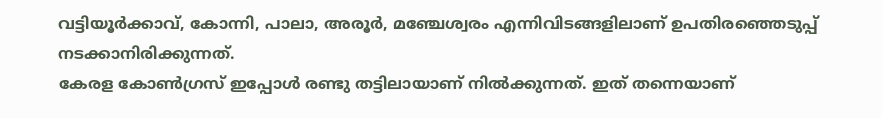വട്ടിയൂർക്കാവ്, കോന്നി, പാലാ, അരൂർ, മഞ്ചേശ്വരം എന്നിവിടങ്ങളിലാണ് ഉപതിരഞ്ഞെടുപ്പ് നടക്കാനിരിക്കുന്നത്.
കേരള കോൺഗ്രസ് ഇപ്പോൾ രണ്ടു തട്ടിലായാണ് നിൽക്കുന്നത്. ഇത് തന്നെയാണ്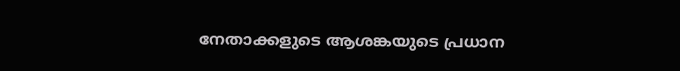നേതാക്കളുടെ ആശങ്കയുടെ പ്രധാന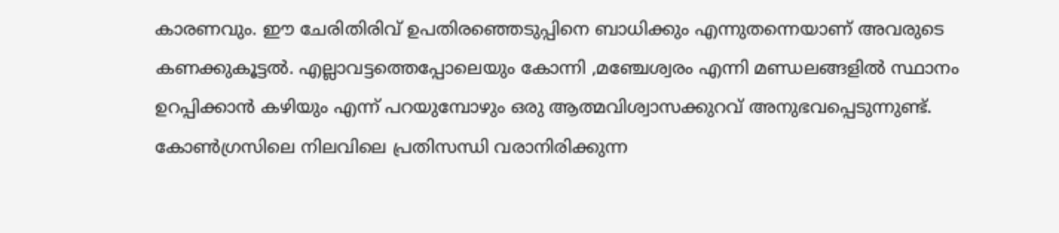കാരണവും. ഈ ചേരിതിരിവ് ഉപതിരഞ്ഞെടുപ്പിനെ ബാധിക്കും എന്നുതന്നെയാണ് അവരുടെ കണക്കുകൂട്ടൽ. എല്ലാവട്ടത്തെപ്പോലെയും കോന്നി ,മഞ്ചേശ്വരം എന്നി മണ്ഡലങ്ങളിൽ സ്ഥാനം ഉറപ്പിക്കാൻ കഴിയും എന്ന് പറയുമ്പോഴും ഒരു ആത്മവിശ്വാസക്കുറവ് അനുഭവപ്പെടുന്നുണ്ട്. കോൺഗ്രസിലെ നിലവിലെ പ്രതിസന്ധി വരാനിരിക്കുന്ന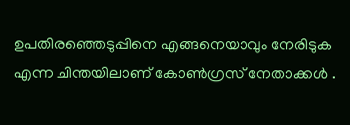ഉപതിരഞ്ഞെടുപ്പിനെ എങ്ങനെയാവും നേരിടുക എന്ന ചിന്തയിലാണ് കോൺഗ്രസ് നേതാക്കൾ .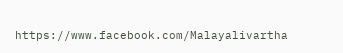https://www.facebook.com/Malayalivartha